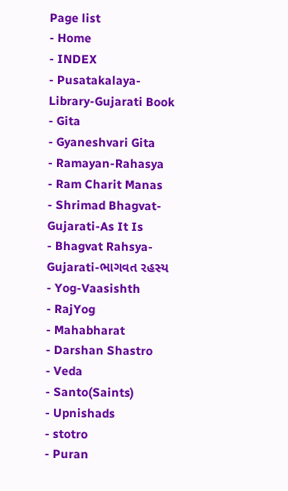Page list
- Home
- INDEX
- Pusatakalaya-Library-Gujarati Book
- Gita
- Gyaneshvari Gita
- Ramayan-Rahasya
- Ram Charit Manas
- Shrimad Bhagvat-Gujarati-As It Is
- Bhagvat Rahsya-Gujarati-ભાગવત રહસ્ય
- Yog-Vaasishth
- RajYog
- Mahabharat
- Darshan Shastro
- Veda
- Santo(Saints)
- Upnishads
- stotro
- Puran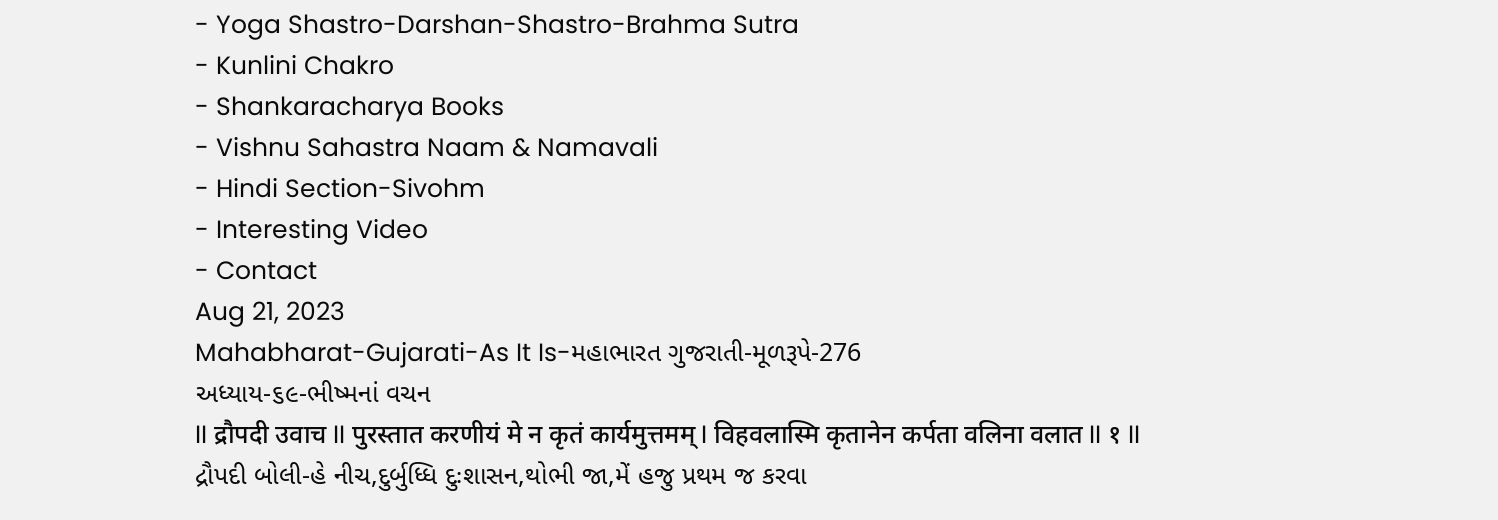- Yoga Shastro-Darshan-Shastro-Brahma Sutra
- Kunlini Chakro
- Shankaracharya Books
- Vishnu Sahastra Naam & Namavali
- Hindi Section-Sivohm
- Interesting Video
- Contact
Aug 21, 2023
Mahabharat-Gujarati-As It Is-મહાભારત ગુજરાતી-મૂળરૂપે-276
અધ્યાય-૬૯-ભીષ્મનાં વચન
II द्रौपदी उवाच II पुरस्तात करणीयं मे न कृतं कार्यमुत्तमम् I विहवलास्मि कृतानेन कर्पता वलिना वलात II १ II
દ્રૌપદી બોલી-હે નીચ,દુર્બુધ્ધિ દુઃશાસન,થોભી જા,મેં હજુ પ્રથમ જ કરવા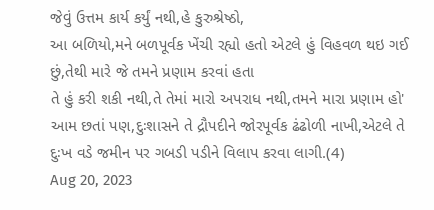જેવું ઉત્તમ કાર્ય કર્યું નથી,હે કુરુશ્રેષ્ઠો,
આ બળિયો,મને બળપૂર્વક ખેંચી રહ્યો હતો એટલે હું વિહવળ થઇ ગઈ છું,તેથી મારે જે તમને પ્રણામ કરવાં હતા
તે હું કરી શકી નથી,તે તેમાં મારો અપરાધ નથી,તમને મારા પ્રણામ હો' આમ છતાં પણ,દુઃશાસને તે દ્રૌપદીને જોરપૂર્વક ઢંઢોળી નાખી,એટલે તે દુઃખ વડે જમીન પર ગબડી પડીને વિલાપ કરવા લાગી.(4)
Aug 20, 2023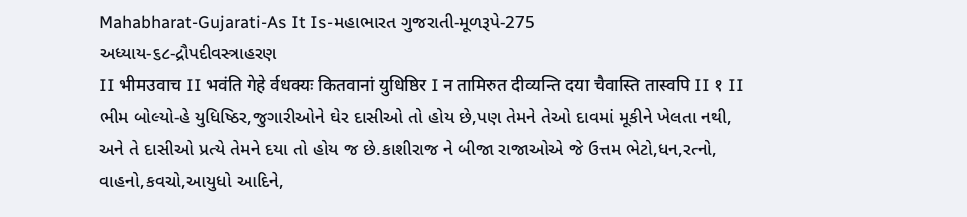Mahabharat-Gujarati-As It Is-મહાભારત ગુજરાતી-મૂળરૂપે-275
અધ્યાય-૬૮-દ્રૌપદીવસ્ત્રાહરણ
II भीमउवाच II भवंति गेहे र्वधक्यः कितवानां युधिष्ठिर I न तामिरुत दीव्यन्ति दया चैवास्ति तास्वपि II १ II
ભીમ બોલ્યો-હે યુધિષ્ઠિર,જુગારીઓને ઘેર દાસીઓ તો હોય છે,પણ તેમને તેઓ દાવમાં મૂકીને ખેલતા નથી,
અને તે દાસીઓ પ્રત્યે તેમને દયા તો હોય જ છે.કાશીરાજ ને બીજા રાજાઓએ જે ઉત્તમ ભેટો,ધન,રત્નો,
વાહનો,કવચો,આયુધો આદિને,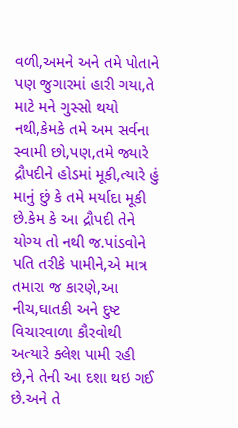વળી,અમને અને તમે પોતાને પણ જુગારમાં હારી ગયા,તે માટે મને ગુસ્સો થયો નથી,કેમકે તમે અમ સર્વના સ્વામી છો,પણ,તમે જ્યારે દ્રૌપદીને હોડમાં મૂકી,ત્યારે હું માનું છું કે તમે મર્યાદા મૂકી છે.કેમ કે આ દ્રૌપદી તેને યોગ્ય તો નથી જ.પાંડવોને પતિ તરીકે પામીને,એ માત્ર તમારા જ કારણે,આ નીચ,ઘાતકી અને દુષ્ટ વિચારવાળા કૌરવોથી અત્યારે ક્લેશ પામી રહી છે,ને તેની આ દશા થઇ ગઈ છે.અને તે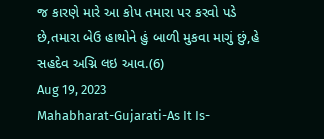જ કારણે મારે આ કોપ તમારા પર કરવો પડે છે,તમારા બેઉ હાથોને હું બાળી મુકવા માગું છું,હે સહદેવ અગ્નિ લઇ આવ.(6)
Aug 19, 2023
Mahabharat-Gujarati-As It Is-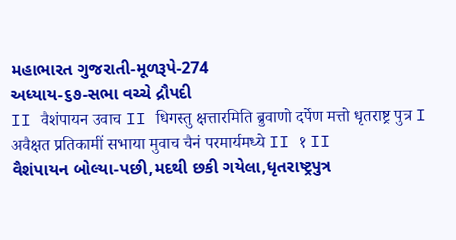મહાભારત ગુજરાતી-મૂળરૂપે-274
અધ્યાય-૬૭-સભા વચ્ચે દ્રૌપદી
II वैशंपायन उवाच II धिगस्तु क्षत्तारमिति ब्रुवाणो दर्पेण मत्तो धृतराष्ट्र पुत्र I
अवैक्षत प्रतिकामीं सभाया मुवाच चैनं परमार्यमध्ये II १ II
વૈશંપાયન બોલ્યા-પછી,મદથી છકી ગયેલા,ધૃતરાષ્ટ્રપુત્ર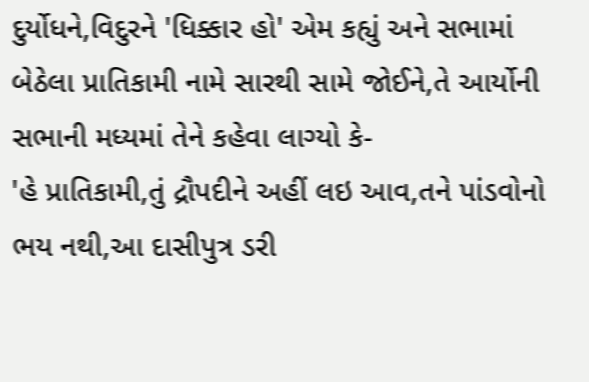દુર્યોધને,વિદુરને 'ધિક્કાર હો' એમ કહ્યું અને સભામાં બેઠેલા પ્રાતિકામી નામે સારથી સામે જોઈને,તે આર્યોની સભાની મધ્યમાં તેને કહેવા લાગ્યો કે-
'હે પ્રાતિકામી,તું દ્રૌપદીને અહીં લઇ આવ,તને પાંડવોનો ભય નથી,આ દાસીપુત્ર ડરી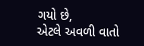ગયો છે,
એટલે અવળી વાતો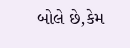બોલે છે,કેમ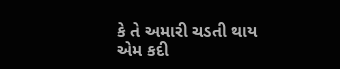કે તે અમારી ચડતી થાય એમ કદી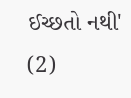ઈચ્છતો નથી' (2)